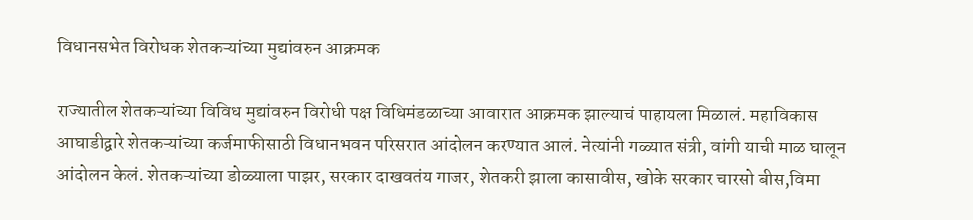विधानसभेत विरोधक शेतकऱ्यांच्या मुद्यांवरुन आक्रमक

राज्यातील शेतकऱ्यांच्या विविध मुद्यांवरुन विरोधी पक्ष विधिमंडळाच्या आवारात आक्रमक झाल्याचं पाहायला मिळालं. महाविकास आघाडीद्वारे शेतकऱ्यांच्या कर्जमाफीसाठी विधानभवन परिसरात आंदोलन करण्यात आलं. नेत्यांनी गळ्यात संत्री, वांगी याची माळ घालून आंदोलन केलं. शेतकऱ्यांच्या डोळ्याला पाझर, सरकार दाखवतंय गाजर, शेतकरी झाला कासावीस, खोके सरकार चारसो बीस,विमा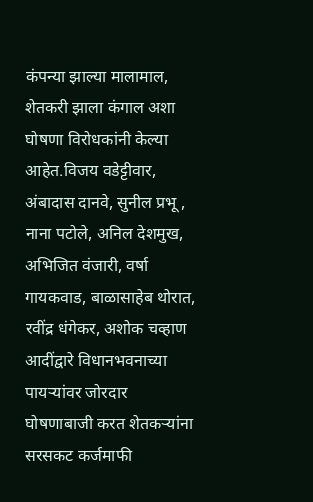कंपन्या झाल्या मालामाल, शेतकरी झाला कंगाल अशा घोषणा विरोधकांनी केल्या आहेत.विजय वडेट्टीवार, अंबादास दानवे, सुनील प्रभू , नाना पटोले, अनिल देशमुख, अभिजित वंजारी, वर्षा गायकवाड, बाळासाहेब थोरात, रवींद्र धंगेकर, अशोक चव्हाण आदींद्वारे विधानभवनाच्या पायऱ्यांवर जोरदार घोषणाबाजी करत शेतकऱ्यांना सरसकट कर्जमाफी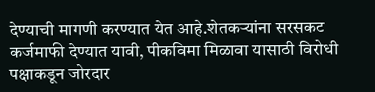देण्याची मागणी करण्यात येत आहे.शेतकऱ्यांना सरसकट कर्जमाफी देण्यात यावी, पीकविमा मिळावा यासाठी विरोधी पक्षाकडून जोरदार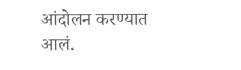आंदोलन करण्यात आलं.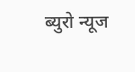ब्युरो न्यूज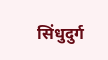सिंधुदुर्ग